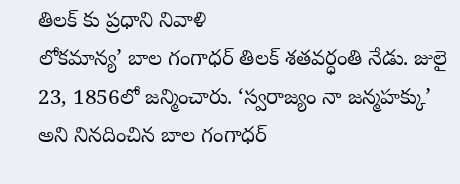తిలక్ కు ప్రధాని నివాళి
లోకమాన్య’ బాల గంగాధర్ తిలక్ శతవర్ధంతి నేడు. జులై 23, 1856లో జన్మించారు. ‘స్వరాజ్యం నా జన్మహక్కు’ అని నినదించిన బాల గంగాధర్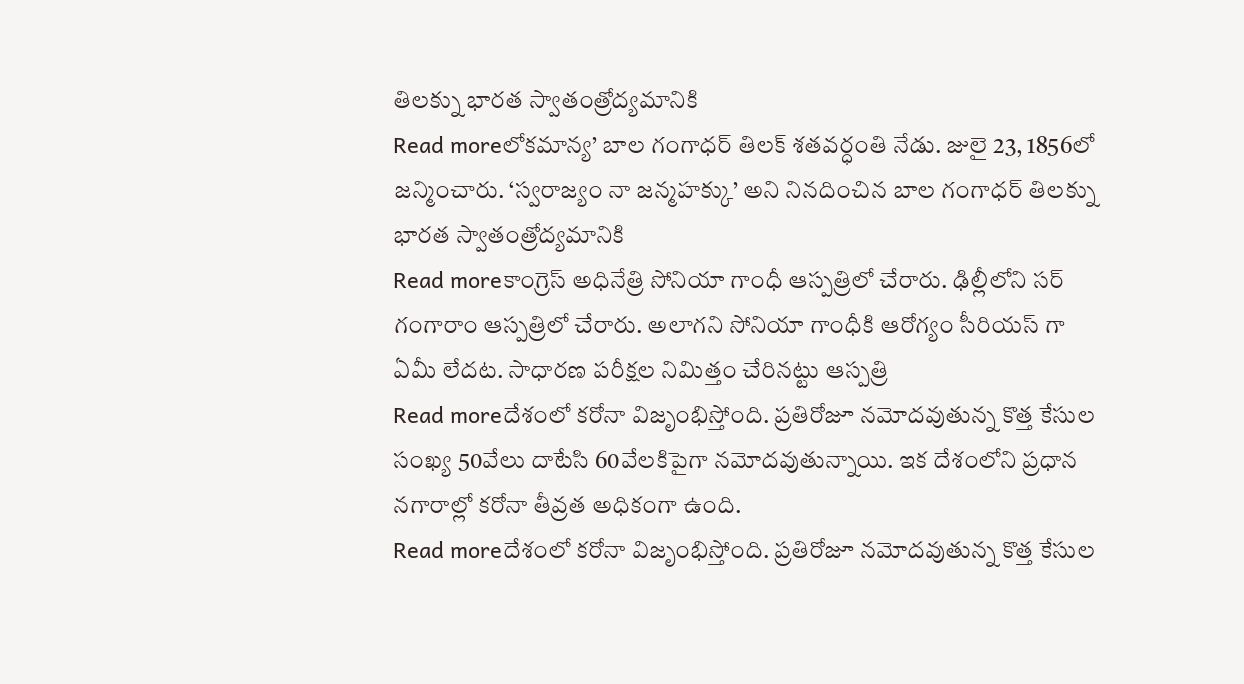తిలక్ను భారత స్వాతంత్రోద్యమానికి
Read moreలోకమాన్య’ బాల గంగాధర్ తిలక్ శతవర్ధంతి నేడు. జులై 23, 1856లో జన్మించారు. ‘స్వరాజ్యం నా జన్మహక్కు’ అని నినదించిన బాల గంగాధర్ తిలక్ను భారత స్వాతంత్రోద్యమానికి
Read moreకాంగ్రెస్ అధినేత్రి సోనియా గాంధీ ఆస్పత్రిలో చేరారు. ఢిల్లీలోని సర్ గంగారాం ఆస్పత్రిలో చేరారు. అలాగని సోనియా గాంధీకి ఆరోగ్యం సీరియస్ గా ఏమీ లేదట. సాధారణ పరీక్షల నిమిత్తం చేరినట్టు ఆస్పత్రి
Read moreదేశంలో కరోనా విజృంభిస్తోంది. ప్రతిరోజూ నమోదవుతున్న కొత్త కేసుల సంఖ్య 50వేలు దాటేసి 60వేలకిపైగా నమోదవుతున్నాయి. ఇక దేశంలోని ప్రధాన నగారాల్లో కరోనా తీవ్రత అధికంగా ఉంది.
Read moreదేశంలో కరోనా విజృంభిస్తోంది. ప్రతిరోజూ నమోదవుతున్న కొత్త కేసుల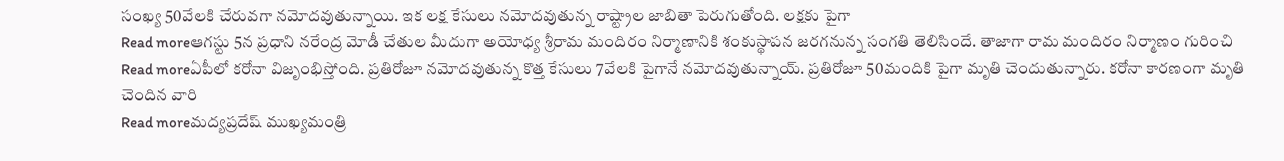సంఖ్య 50వేలకి చేరువగా నమోదవుతున్నాయి. ఇక లక్ష కేసులు నమోదవుతున్న రాష్ట్రాల జాబితా పెరుగుతోంది. లక్షకు పైగా
Read moreఆగస్టు 5న ప్రధాని నరేంద్ర మోడీ చేతుల మీదుగా అయోధ్య శ్రీరామ మందిరం నిర్మాణానికి శంకుస్థాపన జరగనున్న సంగతి తెలిసిందే. తాజాగా రామ మందిరం నిర్మాణం గురించి
Read moreఏపీలో కరోనా విజృంభిస్తోంది. ప్రతిరోజూ నమోదవుతున్న కొత్త కేసులు 7వేలకి పైగానే నమోదవుతున్నాయ్. ప్రతిరోజూ 50మందికి పైగా మృతి చెందుతున్నారు. కరోనా కారణంగా మృతి చెందిన వారి
Read moreమద్యప్రదేష్ ముఖ్యమంత్రి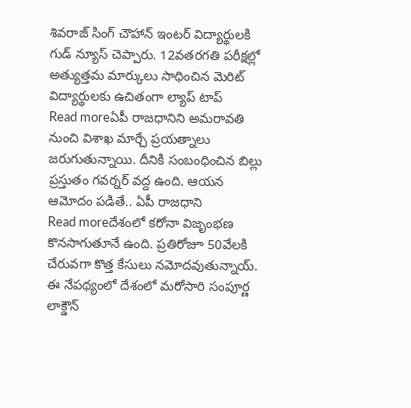శివరాజ్ సింగ్ చౌహాన్ ఇంటర్ విద్యార్థులకి గుడ్ న్యూస్ చెప్పారు. 12వతరగతి పరీక్షల్లో అత్యుత్తమ మార్కులు సాధించిన మెరిట్ విద్యార్థులకు ఉచితంగా ల్యాప్ టాప్
Read moreఏపీ రాజధానిని అమరావతి నుంచి విశాఖ మార్చే ప్రయత్నాలు జరుగుతున్నాయి. దీనికి సంబంధించిన బిల్లు ప్రస్తుతం గవర్నర్ వద్ద ఉంది. ఆయన ఆమోదం పడితే.. ఏపీ రాజధాని
Read moreదేశంలో కరోనా విజృంభణ కొనసాగుతూనే ఉంది. ప్రతిరోజూ 50వేలకి చేరువగా కొత్త కేసులు నమోదవుతున్నాయ్. ఈ నేపథ్యంలో దేశంలో మరోసారి సంపూర్ణ లాక్డౌన్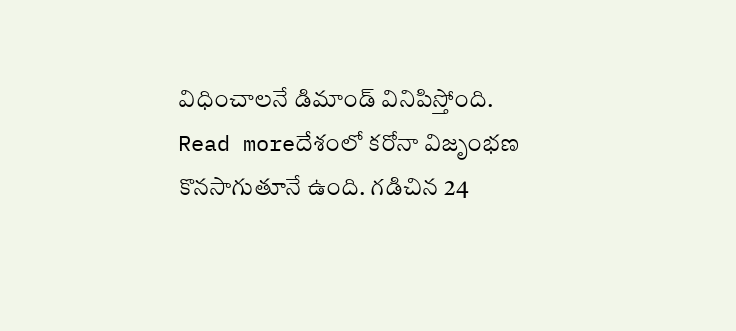విధించాలనే డిమాండ్ వినిపిస్తోంది.
Read moreదేశంలో కరోనా విజృంభణ కొనసాగుతూనే ఉంది. గడిచిన 24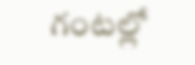గంటల్లో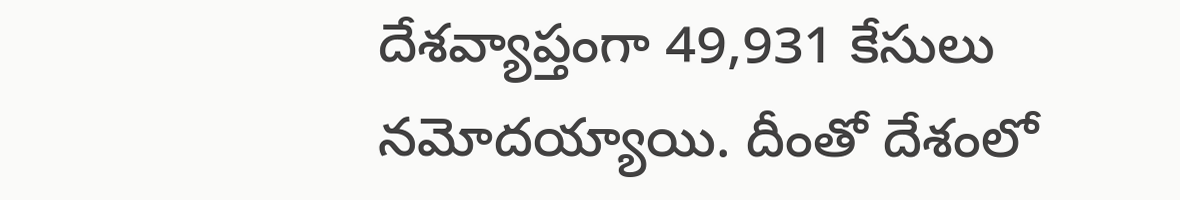దేశవ్యాప్తంగా 49,931 కేసులు నమోదయ్యాయి. దీంతో దేశంలో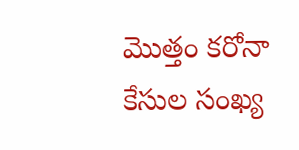మొత్తం కరోనా కేసుల సంఖ్య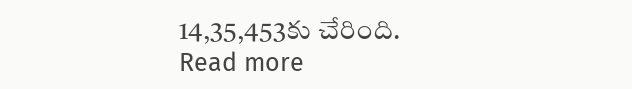14,35,453కు చేరింది.
Read more